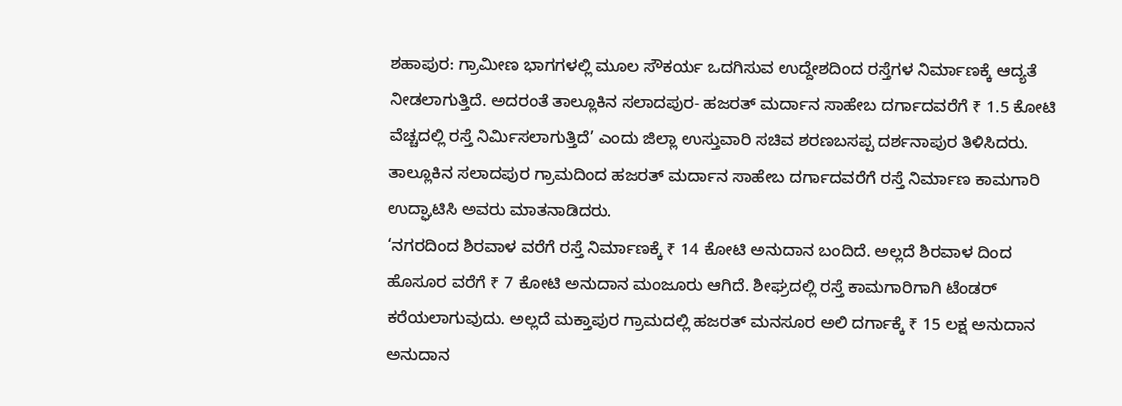ಶಹಾಪುರ: ಗ್ರಾಮೀಣ ಭಾಗಗಳಲ್ಲಿ ಮೂಲ ಸೌಕರ್ಯ ಒದಗಿಸುವ ಉದ್ದೇಶದಿಂದ ರಸ್ತೆಗಳ ನಿರ್ಮಾಣಕ್ಕೆ ಆದ್ಯತೆ ನೀಡಲಾಗುತ್ತಿದೆ. ಅದರಂತೆ ತಾಲ್ಲೂಕಿನ ಸಲಾದಪುರ- ಹಜರತ್ ಮರ್ದಾನ ಸಾಹೇಬ ದರ್ಗಾದವರೆಗೆ ₹ 1.5 ಕೋಟಿ ವೆಚ್ಚದಲ್ಲಿ ರಸ್ತೆ ನಿರ್ಮಿಸಲಾಗುತ್ತಿದೆ’ ಎಂದು ಜಿಲ್ಲಾ ಉಸ್ತುವಾರಿ ಸಚಿವ ಶರಣಬಸಪ್ಪ ದರ್ಶನಾಪುರ ತಿಳಿಸಿದರು.
ತಾಲ್ಲೂಕಿನ ಸಲಾದಪುರ ಗ್ರಾಮದಿಂದ ಹಜರತ್ ಮರ್ದಾನ ಸಾಹೇಬ ದರ್ಗಾದವರೆಗೆ ರಸ್ತೆ ನಿರ್ಮಾಣ ಕಾಮಗಾರಿ ಉದ್ಘಾಟಿಸಿ ಅವರು ಮಾತನಾಡಿದರು.
‘ನಗರದಿಂದ ಶಿರವಾಳ ವರೆಗೆ ರಸ್ತೆ ನಿರ್ಮಾಣಕ್ಕೆ ₹ 14 ಕೋಟಿ ಅನುದಾನ ಬಂದಿದೆ. ಅಲ್ಲದೆ ಶಿರವಾಳ ದಿಂದ ಹೊಸೂರ ವರೆಗೆ ₹ 7 ಕೋಟಿ ಅನುದಾನ ಮಂಜೂರು ಆಗಿದೆ. ಶೀಘ್ರದಲ್ಲಿ ರಸ್ತೆ ಕಾಮಗಾರಿಗಾಗಿ ಟೆಂಡರ್ ಕರೆಯಲಾಗುವುದು. ಅಲ್ಲದೆ ಮಕ್ತಾಪುರ ಗ್ರಾಮದಲ್ಲಿ ಹಜರತ್ ಮನಸೂರ ಅಲಿ ದರ್ಗಾಕ್ಕೆ ₹ 15 ಲಕ್ಷ ಅನುದಾನ ಅನುದಾನ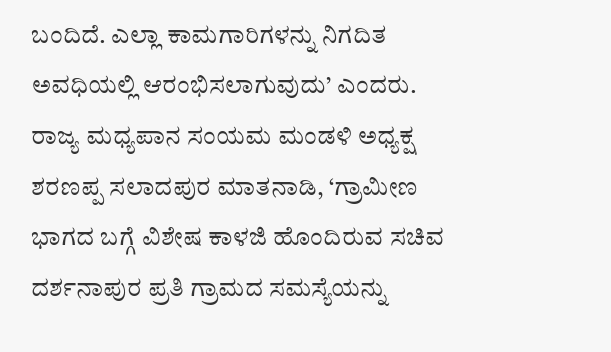ಬಂದಿದೆ. ಎಲ್ಲಾ ಕಾಮಗಾರಿಗಳನ್ನು ನಿಗದಿತ ಅವಧಿಯಲ್ಲಿ ಆರಂಭಿಸಲಾಗುವುದು’ ಎಂದರು.
ರಾಜ್ಯ ಮಧ್ಯಪಾನ ಸಂಯಮ ಮಂಡಳಿ ಅಧ್ಯಕ್ಷ ಶರಣಪ್ಪ ಸಲಾದಪುರ ಮಾತನಾಡಿ, ‘ಗ್ರಾಮೀಣ ಭಾಗದ ಬಗ್ಗೆ ವಿಶೇಷ ಕಾಳಜಿ ಹೊಂದಿರುವ ಸಚಿವ ದರ್ಶನಾಪುರ ಪ್ರತಿ ಗ್ರಾಮದ ಸಮಸ್ಯೆಯನ್ನು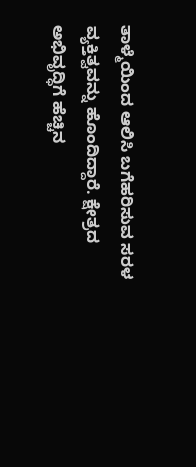ತಾಳ್ಮೆಯಿಂದ ಆಲಿಸಿ ಬಗೆಹರಿಸುವ ಸರಳ ವ್ಯಕ್ತಿತ್ವವನ್ನು ಹೊಂದಿದ್ದಾರೆ. ಕ್ಷೇತ್ರದ ಅಭಿವೃದ್ಧಿಗೆ ಹೆಚ್ಚಿನ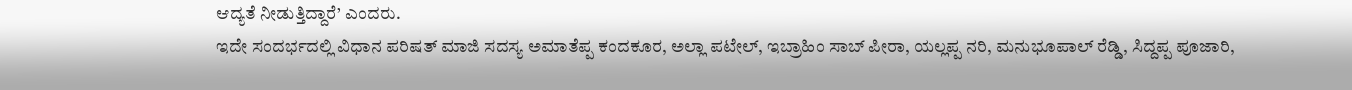ಆದ್ಯತೆ ನೀಡುತ್ತಿದ್ದಾರೆ’ ಎಂದರು.
ಇದೇ ಸಂದರ್ಭದಲ್ಲಿ ವಿಧಾನ ಪರಿಷತ್ ಮಾಜಿ ಸದಸ್ಯ ಅಮಾತೆಪ್ಪ ಕಂದಕೂರ, ಅಲ್ಲಾ ಪಟೇಲ್, ಇಬ್ರಾಹಿಂ ಸಾಬ್ ಪೀರಾ, ಯಲ್ಲಪ್ಪ ನರಿ, ಮನುಭೂಪಾಲ್ ರೆಡ್ಡಿ, ಸಿದ್ದಪ್ಪ ಪೂಜಾರಿ,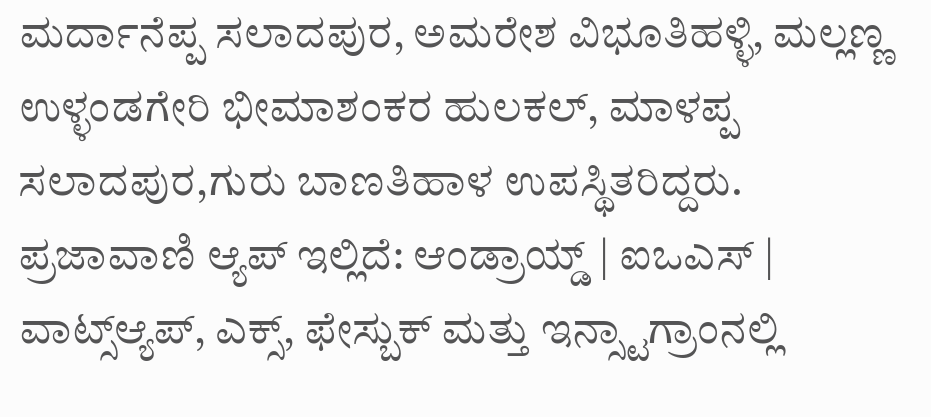ಮರ್ದಾನೆಪ್ಪ ಸಲಾದಪುರ, ಅಮರೇಶ ವಿಭೂತಿಹಳ್ಳಿ, ಮಲ್ಲಣ್ಣ ಉಳ್ಳಂಡಗೇರಿ ಭೀಮಾಶಂಕರ ಹುಲಕಲ್, ಮಾಳಪ್ಪ ಸಲಾದಪುರ,ಗುರು ಬಾಣತಿಹಾಳ ಉಪಸ್ಥಿತರಿದ್ದರು.
ಪ್ರಜಾವಾಣಿ ಆ್ಯಪ್ ಇಲ್ಲಿದೆ: ಆಂಡ್ರಾಯ್ಡ್ | ಐಒಎಸ್ | ವಾಟ್ಸ್ಆ್ಯಪ್, ಎಕ್ಸ್, ಫೇಸ್ಬುಕ್ ಮತ್ತು ಇನ್ಸ್ಟಾಗ್ರಾಂನಲ್ಲಿ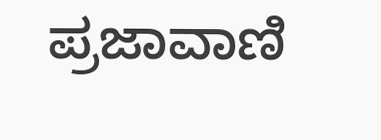ಪ್ರಜಾವಾಣಿ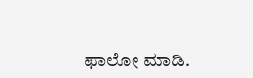ಫಾಲೋ ಮಾಡಿ.